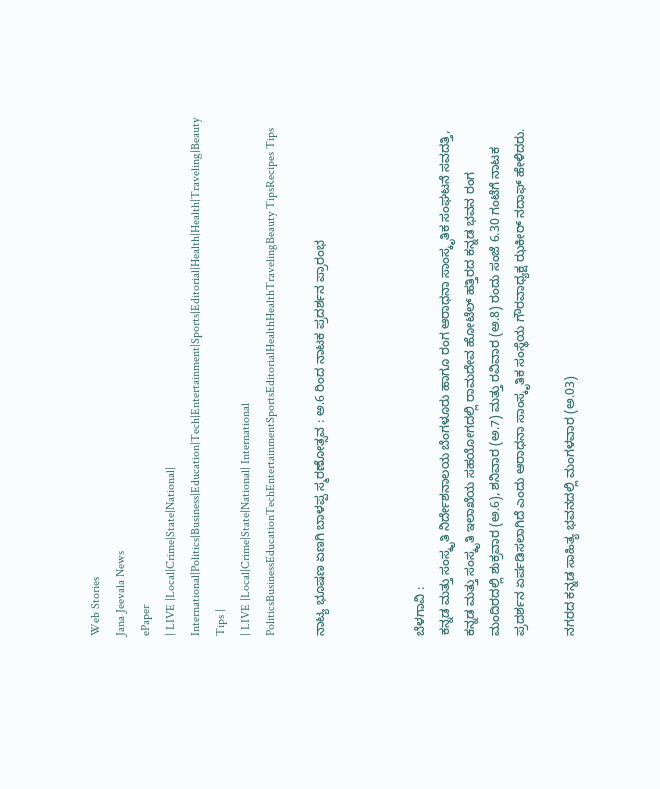Web Stories
Jana Jeevala News
ePaper
| LIVE |Local|Crime|State|National| International|Politics|Business|Education|Tech|Entertainment|Sports|Editorial|Health|Health|Traveling|Beauty Tips |
| LIVE |Local|Crime|State|National| International
PoliticsBusinessEducationTechEntertainmentSportsEditorialHealthHealthTravelingBeauty TipsRecipes Tips

ನಾಟ್ಯ ಭೂಷಣ ಏಣಗಿ ಬಾಳಪ್ಪ ಸ್ಮರಣೋತ್ಸವ : ಅ.6 ರಿಂದ ನಾಟಕ ಪ್ರದರ್ಶನ ಪ್ರಾರಂಭ



ಬೆಳಗಾವಿ :
ಕನ್ನಡ ಮತ್ತು ಸಂಸ್ಕೃತಿ ನಿರ್ದೇಶನಾಲಯ ಬೆಂಗಳೂರು ಹಾಗೂ ರಂಗ ಆರಾಧನಾ ಸಾಂಸ್ಕೃತಿಕ ಸಂಘಟನೆ ಸವದತ್ತಿ, ಕನ್ನಡ ಮತ್ತು ಸಂಸ್ಕೃತಿ ಇಲಾಖೆಯ ಸಹಯೋಗದಲ್ಲಿ ರಾಮದೇವ ಹೋಟೆಲ್ ಹತ್ತಿರದ ಕನ್ನಡ ಭವನ ರಂಗ ಮಂದಿರದಲ್ಲಿ ಶುಕ್ರವಾರ (ಅ.6), ಶನಿವಾರ (ಅ.7) ಮತ್ತು ರವಿವಾರ (ಅ.8) ರಂದು ಸಂಜೆ 6.30 ಗಂಟೆಗೆ ನಾಟಕ ಪ್ರದರ್ಶನ ಏರ್ಪಡಿಸಲಾಗಿದೆ ಎಂದು ಆರಾಧನಾ ಸಾಂಸ್ಕೃತಿಕ ಸಂಸ್ಥೆಯ ಗೌರವಾಧ್ಯಕ್ಷ ಝಕೀರ್ ನದಾಫ್ ಹೇಳಿದರು.

ನಗರದ ಕನ್ನಡ ಸಾಹಿತ್ಯ ಭವನದಲ್ಲಿ ಮಂಗಳವಾರ (ಅ.03)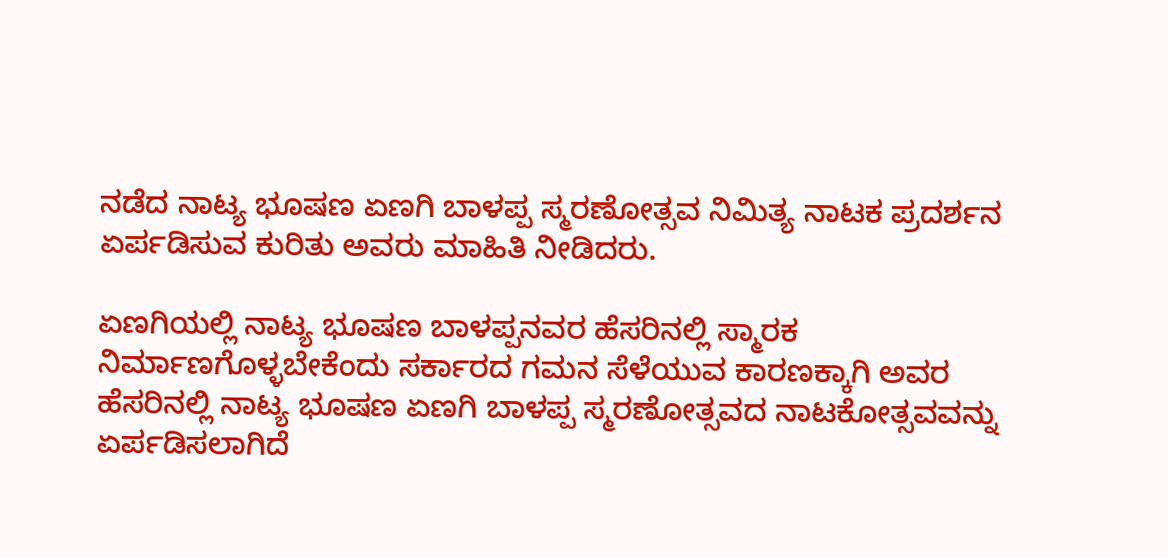ನಡೆದ ನಾಟ್ಯ ಭೂಷಣ ಏಣಗಿ ಬಾಳಪ್ಪ ಸ್ಮರಣೋತ್ಸವ ನಿಮಿತ್ಯ ನಾಟಕ ಪ್ರದರ್ಶನ ಏರ್ಪಡಿಸುವ ಕುರಿತು ಅವರು ಮಾಹಿತಿ ನೀಡಿದರು.

ಏಣಗಿಯಲ್ಲಿ ನಾಟ್ಯ ಭೂಷಣ ಬಾಳಪ್ಪನವರ ಹೆಸರಿನಲ್ಲಿ ಸ್ಮಾರಕ ನಿರ್ಮಾಣಗೊಳ್ಳಬೇಕೆಂದು ಸರ್ಕಾರದ ಗಮನ ಸೆಳೆಯುವ ಕಾರಣಕ್ಕಾಗಿ ಅವರ ಹೆಸರಿನಲ್ಲಿ ನಾಟ್ಯ ಭೂಷಣ ಏಣಗಿ ಬಾಳಪ್ಪ ಸ್ಮರಣೋತ್ಸವದ ನಾಟಕೋತ್ಸವವನ್ನು ಏರ್ಪಡಿಸಲಾಗಿದೆ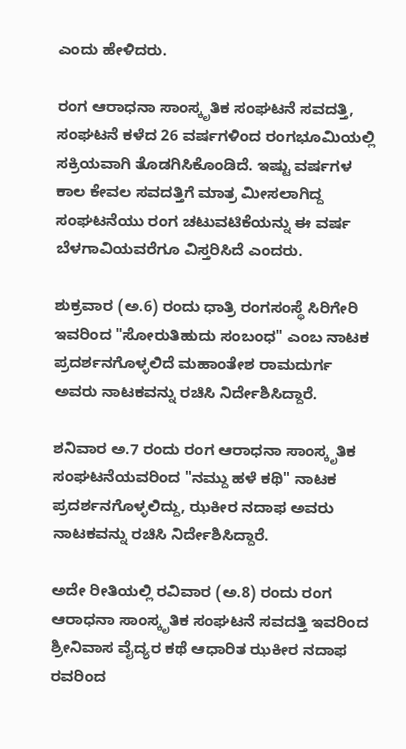ಎಂದು ಹೇಳಿದರು.

ರಂಗ ಆರಾಧನಾ ಸಾಂಸ್ಕೃತಿಕ ಸಂಘಟನೆ ಸವದತ್ತಿ,
ಸಂಘಟನೆ ಕಳೆದ 26 ವರ್ಷಗಳಿಂದ ರಂಗಭೂಮಿಯಲ್ಲಿ ಸಕ್ರಿಯವಾಗಿ ತೊಡಗಿಸಿಕೊಂಡಿದೆ. ಇಷ್ಟು ವರ್ಷಗಳ ಕಾಲ ಕೇವಲ ಸವದತ್ತಿಗೆ ಮಾತ್ರ ಮೀಸಲಾಗಿದ್ದ ಸಂಘಟನೆಯು ರಂಗ ಚಟುವಟಿಕೆಯನ್ನು ಈ ವರ್ಷ ಬೆಳಗಾವಿಯವರೆಗೂ ವಿಸ್ತರಿಸಿದೆ ಎಂದರು.

ಶುಕ್ರವಾರ (ಅ.6) ರಂದು ಧಾತ್ರಿ ರಂಗಸಂಸ್ಥೆ ಸಿರಿಗೇರಿ ಇವರಿಂದ "ಸೋರುತಿಹುದು ಸಂಬಂಧ" ಎಂಬ ನಾಟಕ ಪ್ರದರ್ಶನಗೊಳ್ಳಲಿದೆ ಮಹಾಂತೇಶ ರಾಮದುರ್ಗ ಅವರು ನಾಟಕವನ್ನು ರಚಿಸಿ ನಿರ್ದೇಶಿಸಿದ್ದಾರೆ.

ಶನಿವಾರ ಅ.7 ರಂದು ರಂಗ ಆರಾಧನಾ ಸಾಂಸ್ಕೃತಿಕ ಸಂಘಟನೆಯವರಿಂದ "ನಮ್ದು ಹಳೆ ಕಥಿ" ನಾಟಕ ಪ್ರದರ್ಶನಗೊಳ್ಳಲಿದ್ದು, ಝಕೀರ ನದಾಫ ಅವರು ನಾಟಕವನ್ನು ರಚಿಸಿ ನಿರ್ದೇಶಿಸಿದ್ದಾರೆ.

ಅದೇ ರೀತಿಯಲ್ಲಿ ರವಿವಾರ (ಅ.8) ರಂದು ರಂಗ ಆರಾಧನಾ ಸಾಂಸ್ಕೃತಿಕ ಸಂಘಟನೆ ಸವದತ್ತಿ ಇವರಿಂದ ಶ್ರೀನಿವಾಸ ವೈದ್ಯರ ಕಥೆ ಆಧಾರಿತ ಝಕೀರ ನದಾಫ ರವರಿಂದ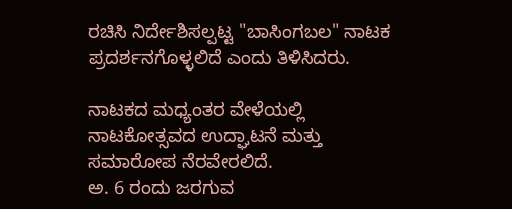ರಚಿಸಿ ನಿರ್ದೇಶಿಸಲ್ಪಟ್ಟ "ಬಾಸಿಂಗಬಲ" ನಾಟಕ ಪ್ರದರ್ಶನಗೊಳ್ಳಲಿದೆ ಎಂದು ತಿಳಿಸಿದರು.

ನಾಟಕದ ಮಧ್ಯಂತರ ವೇಳೆಯಲ್ಲಿ ನಾಟಕೋತ್ಸವದ ಉದ್ಘಾಟನೆ ಮತ್ತು ಸಮಾರೋಪ ನೆರವೇರಲಿದೆ.
ಅ. 6 ರಂದು ಜರಗುವ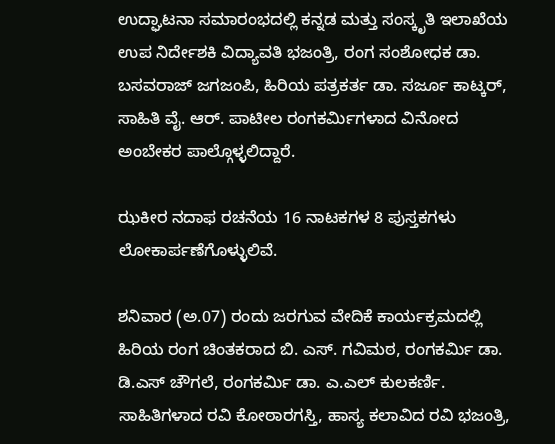ಉದ್ಘಾಟನಾ ಸಮಾರಂಭದಲ್ಲಿ ಕನ್ನಡ ಮತ್ತು ಸಂಸ್ಕೃತಿ ಇಲಾಖೆಯ ಉಪ ನಿರ್ದೇಶಕಿ ವಿದ್ಯಾವತಿ ಭಜಂತ್ರಿ, ರಂಗ ಸಂಶೋಧಕ ಡಾ. ಬಸವರಾಜ್ ಜಗಜಂಪಿ, ಹಿರಿಯ ಪತ್ರಕರ್ತ ಡಾ. ಸರ್ಜೂ ಕಾಟ್ಕರ್, ಸಾಹಿತಿ ವೈ. ಆರ್. ಪಾಟೀಲ ರಂಗಕರ್ಮಿಗಳಾದ ವಿನೋದ ಅಂಬೇಕರ ಪಾಲ್ಗೊಳ್ಳಲಿದ್ದಾರೆ.

ಝಕೀರ ನದಾಫ ರಚನೆಯ 16 ನಾಟಕಗಳ 8 ಪುಸ್ತಕಗಳು ಲೋಕಾರ್ಪಣೆಗೊಳ್ಳುಲಿವೆ.

ಶನಿವಾರ (ಅ.07) ರಂದು ಜರಗುವ ವೇದಿಕೆ ಕಾರ್ಯಕ್ರಮದಲ್ಲಿ ಹಿರಿಯ ರಂಗ ಚಿಂತಕರಾದ ಬಿ. ಎಸ್. ಗವಿಮಠ, ರಂಗಕರ್ಮಿ ಡಾ. ಡಿ.ಎಸ್ ಚೌಗಲೆ, ರಂಗಕರ್ಮಿ ಡಾ. ಎ.ಎಲ್ ಕುಲಕರ್ಣಿ. ಸಾಹಿತಿಗಳಾದ ರವಿ ಕೋಠಾರಗಸ್ತಿ, ಹಾಸ್ಯ ಕಲಾವಿದ ರವಿ ಭಜಂತ್ರಿ,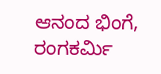ಆನಂದ ಭಿಂಗೆ, ರಂಗಕರ್ಮಿ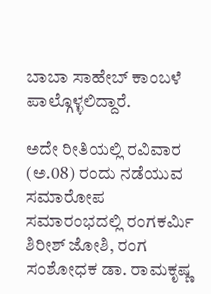ಬಾಬಾ ಸಾಹೇಬ್ ಕಾಂಬಳೆ ಪಾಲ್ಗೊಳ್ಳಲಿದ್ದಾರೆ.

ಅದೇ ರೀತಿಯಲ್ಲಿ ರವಿವಾರ (ಅ.08) ರಂದು ನಡೆಯುವ ಸಮಾರೋಪ ಸಮಾರಂಭದಲ್ಲಿ ರಂಗಕರ್ಮಿ ಶಿರೀಶ್ ಜೋಶಿ, ರಂಗ ಸಂಶೋಧಕ ಡಾ. ರಾಮಕೃಷ್ಣ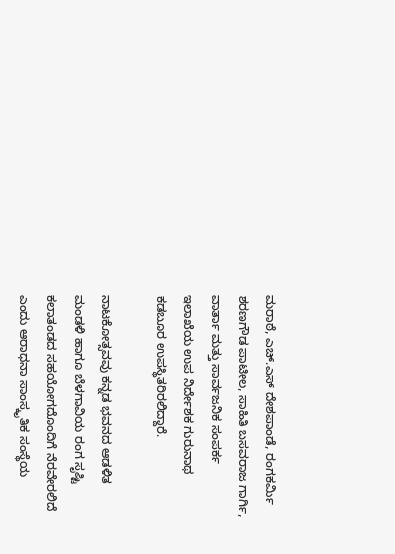ಮರಾಠೆ, ಎಚ್.ಎಸ್ ದೇಶಪಾಂಡೆ, ರಂಗಕರ್ಮಿ ಶರಣಗೌಡ ಪಾಟೀಲ, ಸಾಹಿತಿ ಬಸವರಾಜ ಗಾರ್ಗಿ, ವಾರ್ತಾ ಮತ್ತು ಸಾರ್ವಜನಿಕ ಸಂಪರ್ಕ ಇಲಾಖೆಯ ಉಪ ನಿರ್ದೇಶಕ ಗುರುನಾಥ ಕಡಬೂರ ಉಪಸ್ಥಿತರಿರಲಿದ್ದಾರೆ.

ನಾಟಕೋತ್ಸವವು ಕನ್ನಡ ಭವನದ ಆಡಳಿತ ಮಂಡಳಿ ಹಾಗೂ ಬೆಳಗಾವಿಯ ರಂಗ ಸೃಷ್ಟಿ ಕಲಾತಂಡದ ಸಹಯೋಗದೊಂದಿಗೆ ನೆರವೇರಲಿದೆ ಎಂದು ಆರಾಧನಾ ಸಾಂಸ್ಕೃತಿಕ ಸಂಸ್ಥೆಯ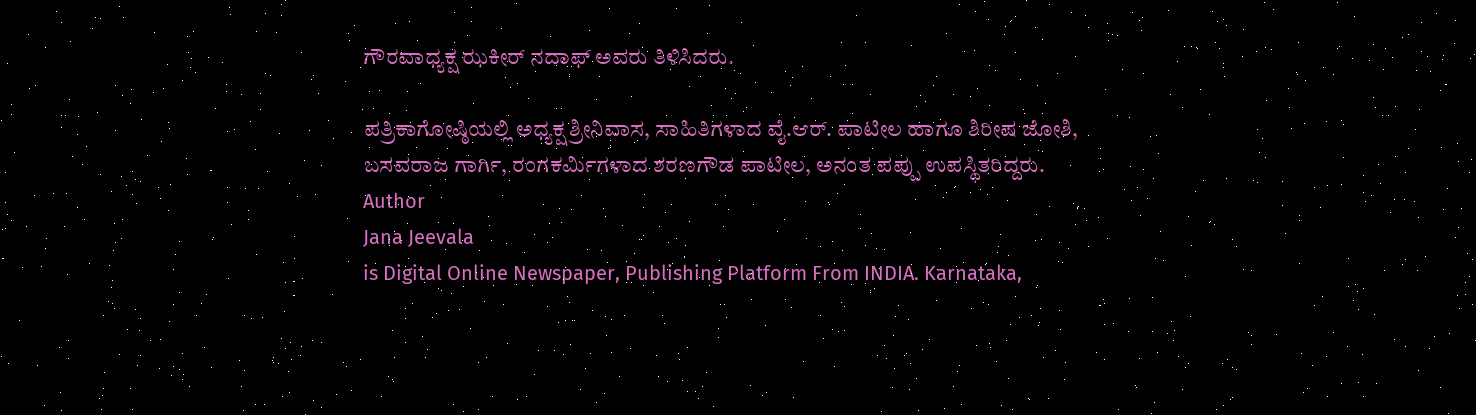ಗೌರವಾಧ್ಯಕ್ಷ ಝಕೀರ್ ನದಾಫ್ ಅವರು ತಿಳಿಸಿದರು.

ಪತ್ರಿಕಾಗೋಷ್ಠಿಯಲ್ಲಿ ಅಧ್ಯಕ್ಷ ಶ್ರೀನಿವಾಸ, ಸಾಹಿತಿಗಳಾದ ವೈ.ಆರ್. ಪಾಟೀಲ ಹಾಗೂ ಶಿರೀಷ ಜೋಶಿ, ಬಸವರಾಜ ಗಾರ್ಗಿ, ರಂಗಕರ್ಮಿಗಳಾದ ಶರಣಗೌಡ ಪಾಟೀಲ, ಅನಂತ ಪಪ್ಪು ಉಪಸ್ಥಿತರಿದ್ದರು.
Author
Jana Jeevala
is Digital Online Newspaper, Publishing Platform From INDIA. Karnataka,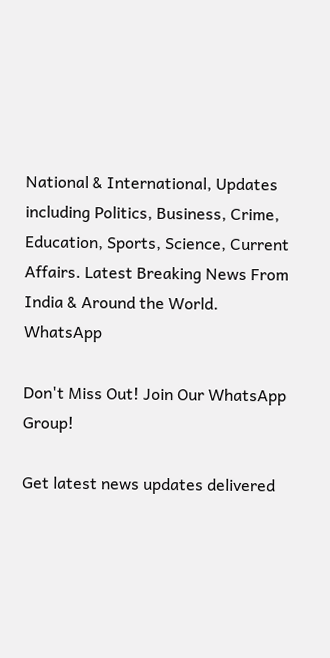National & International, Updates including Politics, Business, Crime, Education, Sports, Science, Current Affairs. Latest Breaking News From India & Around the World.
WhatsApp

Don't Miss Out! Join Our WhatsApp Group!

Get latest news updates delivered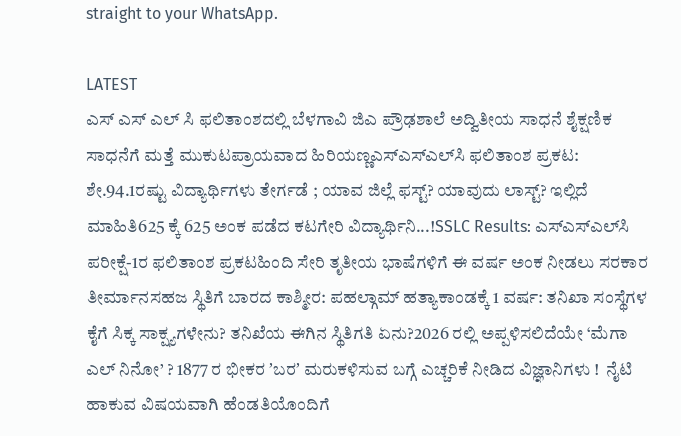straight to your WhatsApp.

LATEST
ಎಸ್ ಎಸ್ ಎಲ್ ಸಿ ಫಲಿತಾಂಶದಲ್ಲಿ ಬೆಳಗಾವಿ ಜಿಎ ಪ್ರೌಢಶಾಲೆ ಅದ್ವಿತೀಯ ಸಾಧನೆ ಶೈಕ್ಷಣಿಕ ಸಾಧನೆಗೆ ಮತ್ತೆ ಮುಕುಟಪ್ರಾಯವಾದ ಹಿರಿಯಣ್ಣಎಸ್‌ಎಸ್‌ಎಲ್‌ಸಿ ಫಲಿತಾಂಶ ಪ್ರಕಟ: ಶೇ.94.1ರಷ್ಟು ವಿದ್ಯಾರ್ಥಿಗಳು ತೇರ್ಗಡೆ ; ಯಾವ ಜಿಲ್ಲೆ ಫಸ್ಟ್? ಯಾವುದು ಲಾಸ್ಟ್? ಇಲ್ಲಿದೆ ಮಾಹಿತಿ625 ಕ್ಕೆ 625 ಅಂಕ ಪಡೆದ ಕಟಗೇರಿ ವಿದ್ಯಾರ್ಥಿನಿ...!SSLC Results: ಎಸ್‌ಎಸ್‌ಎಲ್‌ಸಿ ಪರೀಕ್ಷೆ-1ರ ಫಲಿತಾಂಶ ಪ್ರಕಟಹಿಂದಿ ಸೇರಿ ತೃತೀಯ ಭಾಷೆಗಳಿಗೆ ಈ ವರ್ಷ ಅಂಕ ನೀಡಲು ಸರಕಾರ ತೀರ್ಮಾನಸಹಜ ಸ್ಥಿತಿಗೆ ಬಾರದ ಕಾಶ್ಮೀರ: ಪಹಲ್ಗಾಮ್ ಹತ್ಯಾಕಾಂಡಕ್ಕೆ 1 ವರ್ಷ: ತನಿಖಾ ಸಂಸ್ಥೆಗಳ ಕೈಗೆ ಸಿಕ್ಕ ಸಾಕ್ಷ್ಯಗಳೇನು? ತನಿಖೆಯ ಈಗಿನ ಸ್ಥಿತಿಗತಿ ಏನು?2026 ರಲ್ಲಿ ಅಪ್ಪಳಿಸಲಿದೆಯೇ ‘ಮೆಗಾ ಎಲ್ ನಿನೋ’ ? 1877 ರ ಭೀಕರ ʼಬರʼ ಮರುಕಳಿಸುವ ಬಗ್ಗೆ ಎಚ್ಚರಿಕೆ ನೀಡಿದ ವಿಜ್ಞಾನಿಗಳು !  ನೈಟಿ ಹಾಕುವ ವಿಷಯವಾಗಿ ಹೆಂಡತಿಯೊಂದಿಗೆ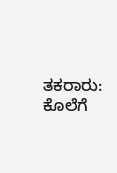ತಕರಾರು: ಕೊಲೆಗೆ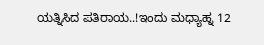ಯತ್ನಿಸಿದ ಪತಿರಾಯ..!ಇಂದು ಮಧ್ಯಾಹ್ನ 12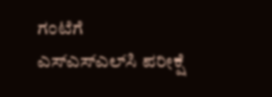ಗಂಟೆಗೆ ಎಸ್‌ಎಸ್‌ಎಲ್‌ಸಿ ಪರೀಕ್ಷೆ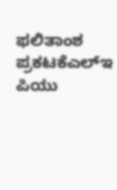ಫಲಿತಾಂಶ ಪ್ರಕಟಕೆಎಲ್‌ಇ ಪಿಯು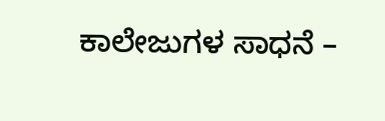ಕಾಲೇಜುಗಳ ಸಾಧನೆ –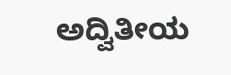ಅದ್ವಿತೀಯ